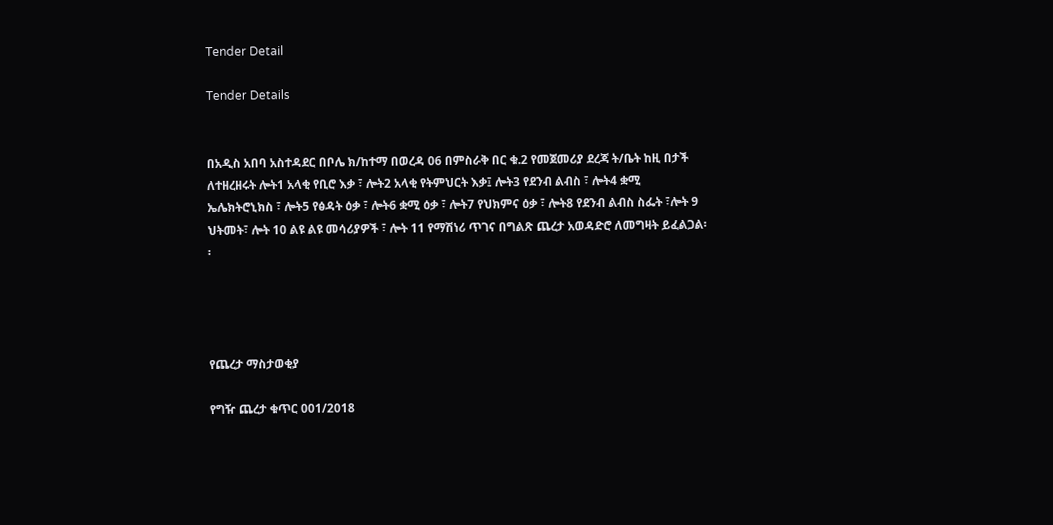Tender Detail

Tender Details


በአዲስ አበባ አስተዳደር በቦሌ ክ/ከተማ በወረዳ 06 በምስራቅ በር ቁ.2 የመጀመሪያ ደረጃ ት/ቤት ከዚ በታች ለተዘረዘሩት ሎት1 አላቂ የቢሮ እቃ ፣ ሎት2 አላቂ የትምህርት እቃ፤ ሎት3 የደንብ ልብስ ፣ ሎት4 ቋሚ ኤሌክትሮኒክስ ፣ ሎት5 የፅዳት ዕቃ ፣ ሎት6 ቋሚ ዕቃ ፣ ሎት7 የህክምና ዕቃ ፣ ሎት8 የደንብ ልብስ ስፌት ፣ሎት 9 ህትመት፣ ሎት 10 ልዩ ልዩ መሳሪያዎች ፣ ሎት 11 የማሽነሪ ጥገና በግልጽ ጨረታ አወዳድሮ ለመግዛት ይፈልጋል፡፡




የጨረታ ማስታወቂያ

የግዥ ጨረታ ቁጥር 001/2018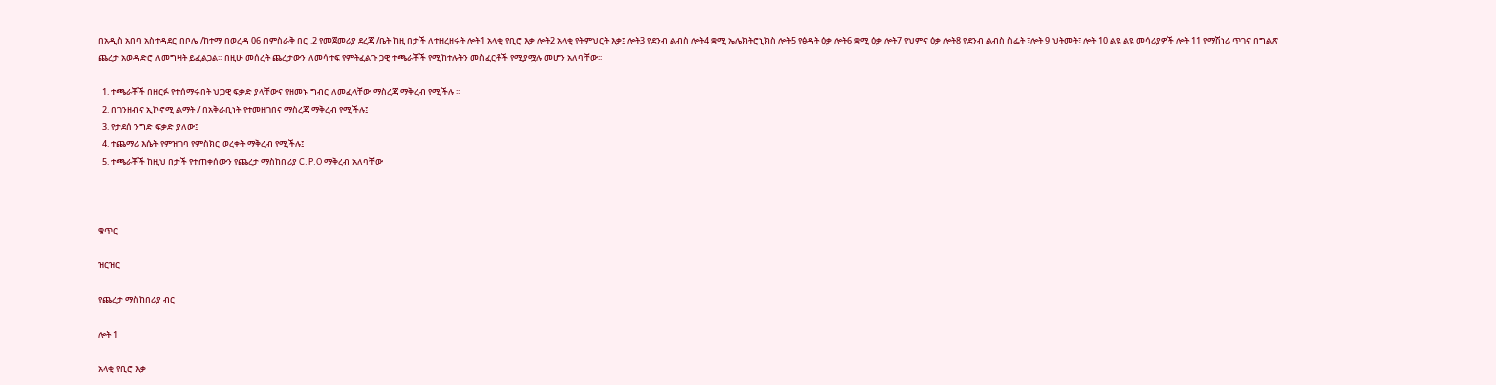በአዲስ አበባ አስተዳደር በቦሌ /ከተማ በወረዳ 06 በምስራቅ በር .2 የመጀመሪያ ደረጃ /ቤት ከዚ በታች ለተዘረዘሩት ሎት1 አላቂ የቢሮ እቃ ሎት2 አላቂ የትምህርት እቃ፤ ሎት3 የደንብ ልብስ ሎት4 ቋሚ ኤሌክትሮኒክስ ሎት5 የፅዳት ዕቃ ሎት6 ቋሚ ዕቃ ሎት7 የህምና ዕቃ ሎት8 የደንብ ልብስ ስፌት ፣ሎት 9 ህትመት፣ ሎት 10 ልዩ ልዩ መሳሪያዎች ሎት 11 የማሽነሪ ጥገና በግልጽ ጨረታ አወዳድሮ ለመግዛት ይፈልጋል፡፡ በዚሁ መሰረት ጨረታውን ለመሳተፍ የምትፈልጉ ጋዊ ተጫራቾች የሚከተሉትን መስፈርቶች የሚያሟሉ መሆን አለባቸው፡፡

  1. ተጫራቾች በዘርፉ የተሰማሩበት ህጋዊ ፍቃድ ያላቸውና የዘመኑ ግብር ለመፈላቸው ማስረጃ ማቅረብ የሚችሉ ፡፡
  2. በገንዘብና ኢኮኖሚ ልማት / በአቅራቢነት የተመዘገበና ማስረጃ ማቅረብ የሚችሉ፤
  3. የታደሰ ንግድ ፍቃድ ያለው፤
  4. ተጨማሪ እሴት የምዝገባ የምስክር ወረቀት ማቅረብ የሚችሉ፤
  5. ተጫራቾች ከዚህ በታች የተጠቀሰውን የጨረታ ማስከበሪያ C.P.O ማቅረብ አለባቸው



ቁጥር

ዝርዝር

የጨረታ ማስከበሪያ ብር

ሎት 1

አላቂ የቢሮ እቃ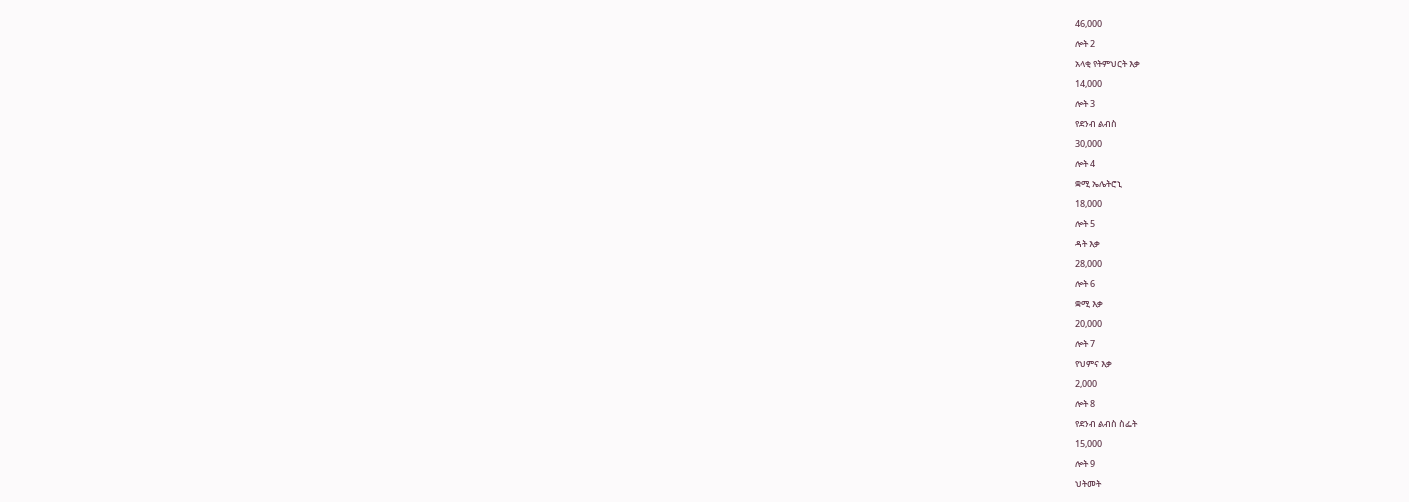46,000

ሎት 2

አላቂ የትምህርት እቃ

14,000

ሎት 3

የደንብ ልብስ

30,000

ሎት 4

ቋሚ ኤሌትሮኒ

18,000

ሎት 5

ዳት እቃ

28,000

ሎት 6

ቋሚ እቃ

20,000

ሎት 7

የህምና እቃ

2,000

ሎት 8

የደንብ ልብስ ስፌት

15,000

ሎት 9

ህትመት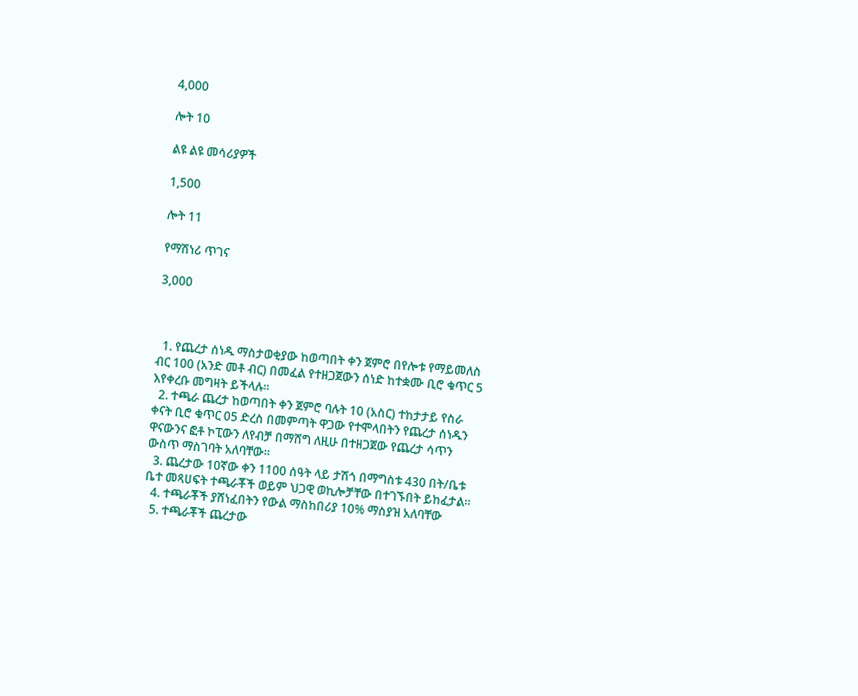4,000

ሎት 10

ልዩ ልዩ መሳሪያዎች

1,500

ሎት 11

የማሽነሪ ጥገና

3,000



  1. የጨረታ ሰነዱ ማስታወቂያው ከወጣበት ቀን ጀምሮ በየሎቱ የማይመለስ ብር 100 (አንድ መቶ ብር) በመፈል የተዘጋጀውን ሰነድ ከተቋሙ ቢሮ ቁጥር 5 እየቀረቡ መግዛት ይችላሉ፡፡
  2. ተጫራ ጨረታ ከወጣበት ቀን ጀምሮ ባሉት 10 (አስር) ተከታታይ የስራ ቀናት ቢሮ ቁጥር 05 ድረስ በመምጣት ዋጋው የተሞላበትን የጨረታ ሰነዱን ዋናውንና ፎቶ ኮፒውን ለየብቻ በማሸግ ለዚሁ በተዘጋጀው የጨረታ ሳጥን ውስጥ ማስገባት አለባቸው፡፡
  3. ጨረታው 10ኛው ቀን 1100 ሰዓት ላይ ታሽጎ በማግስቱ 430 በት/ቤቱ ቤተ መጻሀፍት ተጫራቾች ወይም ህጋዊ ወኪሎቻቸው በተገኙበት ይከፈታል፡፡
  4. ተጫራቾች ያሸነፈበትን የውል ማስከበሪያ 10% ማስያዝ አለባቸው
  5. ተጫራቾች ጨረታው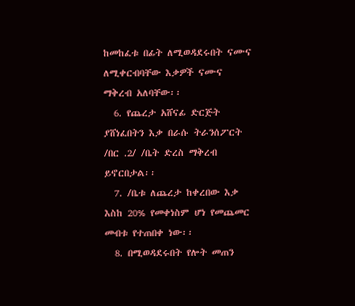ከመከፈቱ በፊት ለሚወዳደሩበት ናሙና ለሚቀርብባቸው እቃዎች ናሙና ማቅረብ አለባቸው፡፡
  6. የጨረታ አሸናፊ ድርጅት ያሸነፈበትን እቃ በራሱ ትራንሰፖርት /በር .2/ /ቤት ድረስ ማቅረብ ይኖርበታል፡፡
  7. /ቤቱ ለጨረታ ከቀረበው እቃ እስከ 20% የመቀነስም ሆነ የመጨመር መብቱ የተጠበቀ ነው፡፡
  8. በሚወዳደሩበት የሎት መጠን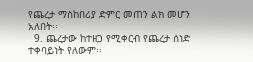የጨረታ ማስከበሪያ ድምር መጠን ልክ መሆን አለበት፡፡
  9. ጨረታው ከተዘጋ የሚቀርብ የጨረታ ሰነድ ተቀባይነት የለውም፡፡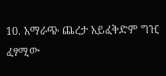10. አማራጭ ጨረታ አይፈቅድም ግዢ ፈፃሚው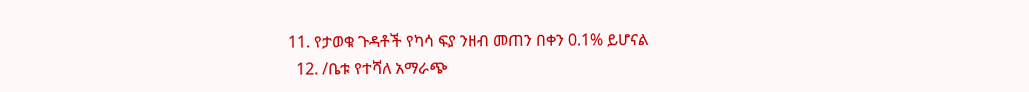11. የታወቁ ጉዳቶች የካሳ ፍያ ንዘብ መጠን በቀን 0.1% ይሆናል
  12. /ቤቱ የተሻለ አማራጭ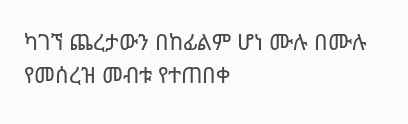ካገኘ ጨረታውን በከፊልም ሆነ ሙሉ በሙሉ የመሰረዝ መብቱ የተጠበቀ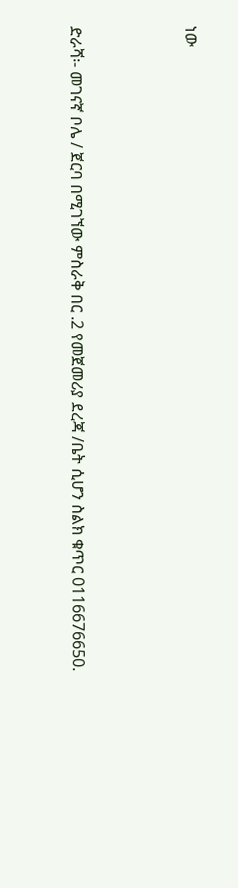ነው



ድራሻ፡- መገናኛ ቦሌ / ጀርባ በሚገኘው ምስራቅ በር .2 የመጀመሪያ ደረጃ /ቤት ሲሆን ስልክ ቁጥር 0116676650.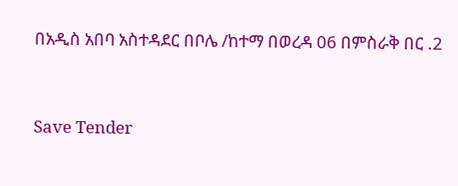በአዲስ አበባ አስተዳደር በቦሌ /ከተማ በወረዳ 06 በምስራቅ በር .2



Save Tender